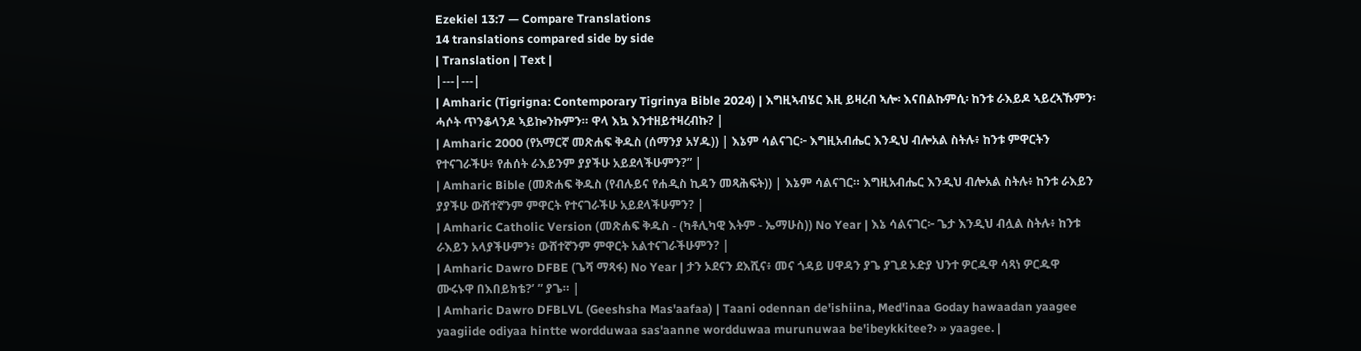Ezekiel 13:7 — Compare Translations
14 translations compared side by side
| Translation | Text |
|---|---|
| Amharic (Tigrigna: Contemporary Tigrinya Bible 2024) | እግዚኣብሄር እዚ ይዛረብ ኣሎ፡ እናበልኩምሲ፡ ከንቱ ራእይዶ ኣይረኣኹምን፡ ሓሶት ጥንቆላንዶ ኣይኰንኩምን። ዋላ እኳ እንተዘይተዛረብኩ? |
| Amharic 2000 (የአማርኛ መጽሐፍ ቅዱስ (ሰማንያ አሃዱ)) | እኔም ሳልናገር፦ እግዚአብሔር እንዲህ ብሎአል ስትሉ፥ ከንቱ ምዋርትን የተናገራችሁ፥ የሐሰት ራእይንም ያያችሁ አይደላችሁምን?” |
| Amharic Bible (መጽሐፍ ቅዱስ (የብሉይና የሐዲስ ኪዳን መጻሕፍት)) | እኔም ሳልናገር። እግዚአብሔር እንዲህ ብሎአል ስትሉ፥ ከንቱ ራእይን ያያችሁ ውሸተኛንም ምዋርት የተናገራችሁ አይደላችሁምን? |
| Amharic Catholic Version (መጽሐፍ ቅዱስ - (ካቶሊካዊ እትም - ኤማሁስ)) No Year | እኔ ሳልናገር፦ ጌታ እንዲህ ብሏል ስትሉ፥ ከንቱ ራእይን አላያችሁምን፥ ውሸተኛንም ምዋርት አልተናገራችሁምን? |
| Amharic Dawro DFBE (ጌሻ ማጻፋ) No Year | ታን ኦደናን ደእሺና፥ መና ጎዳይ ሀዋዳን ያጌ ያጊደ ኦድያ ህንተ ዎርዱዋ ሳጻነ ዎርዱዋ ሙሩኑዋ በእበይክቴ?’ ” ያጌ። |
| Amharic Dawro DFBLVL (Geeshsha Mas'aafaa) | Taani odennan de'ishiina, Med'inaa Goday hawaadan yaagee yaagiide odiyaa hintte wordduwaa sas'aanne wordduwaa murunuwaa be'ibeykkitee?› » yaagee. |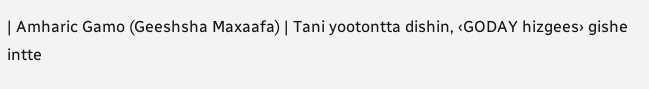| Amharic Gamo (Geeshsha Maxaafa) | Tani yootontta dishin, ‹GODAY hizgees› gishe intte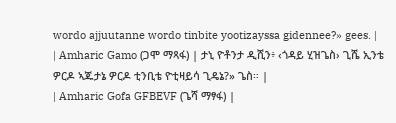wordo ajjuutanne wordo tinbite yootizayssa gidennee?» gees. |
| Amharic Gamo (ጋሞ ማጻፋ) | ታኒ ዮቶንታ ዲሺን፥ ‹ጎዳይ ሂዝጌስ› ጊሼ ኢንቴ ዎርዶ ኣጁታኔ ዎርዶ ቲንቢቴ ዮቲዛይሳ ጊዴኔ?» ጌስ። |
| Amharic Gofa GFBEVF (ጌሻ ማፃፋ) |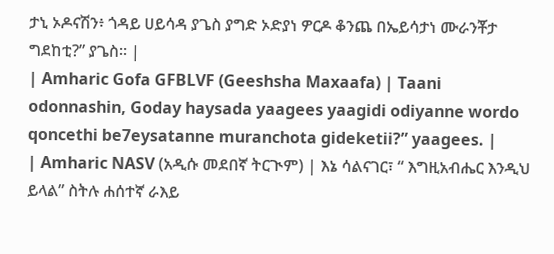ታኒ ኦዶናሽን፥ ጎዳይ ሀይሳዳ ያጌስ ያግድ ኦድያነ ዎርዶ ቆንጨ በኤይሳታነ ሙራንቾታ ግደከቲ?” ያጌስ። |
| Amharic Gofa GFBLVF (Geeshsha Maxaafa) | Taani odonnashin, Goday haysada yaagees yaagidi odiyanne wordo qoncethi be7eysatanne muranchota gideketii?” yaagees. |
| Amharic NASV (አዲሱ መደበኛ ትርጒም) | እኔ ሳልናገር፣ “ እግዚአብሔር እንዲህ ይላል” ስትሉ ሐሰተኛ ራእይ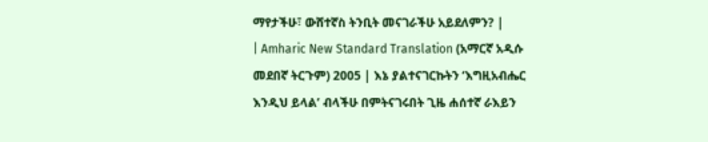ማየታችሁ፣ ውሸተኛስ ትንቢት መናገራችሁ አይደለምን? |
| Amharic New Standard Translation (አማርኛ አዲሱ መደበኛ ትርጉም) 2005 | እኔ ያልተናገርኩትን ‘እግዚአብሔር እንዲህ ይላል’ ብላችሁ በምትናገሩበት ጊዜ ሐሰተኛ ራእይን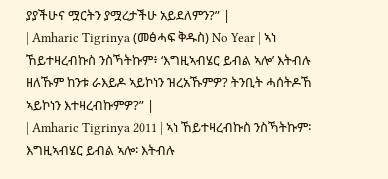ያያችሁና ሟርትን ያሟረታችሁ አይደለምን?” |
| Amharic Tigrinya (መፅሓፍ ቅዱስ) No Year | ኣነ ኸይተዛረብኩስ ንስኻትኩም፥ ‘እግዚኣብሄር ይብል ኣሎ’ እትብሉ ዘለኹም ከንቱ ራእይዶ ኣይኮነን ዝረአኹምዎ? ትንቢት ሓሰትዶኸ ኣይኮነን እተዛረብኩምዎ?” |
| Amharic Tigrinya 2011 | ኣነ ኸይተዛረብኩስ ንስኻትኩም፡ እግዚኣብሄር ይብል ኣሎ፡ እትብሉ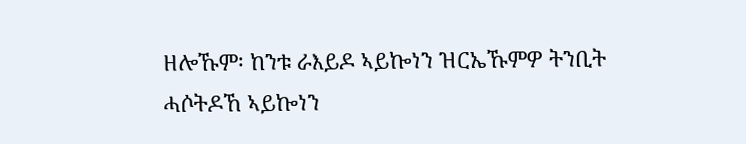ዘሎኹም፡ ከንቱ ራእይዶ ኣይኰነን ዝርኤኹምዎ ትንቢት ሓሶትዶኸ ኣይኰነን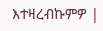እተዛረብኩምዎ |